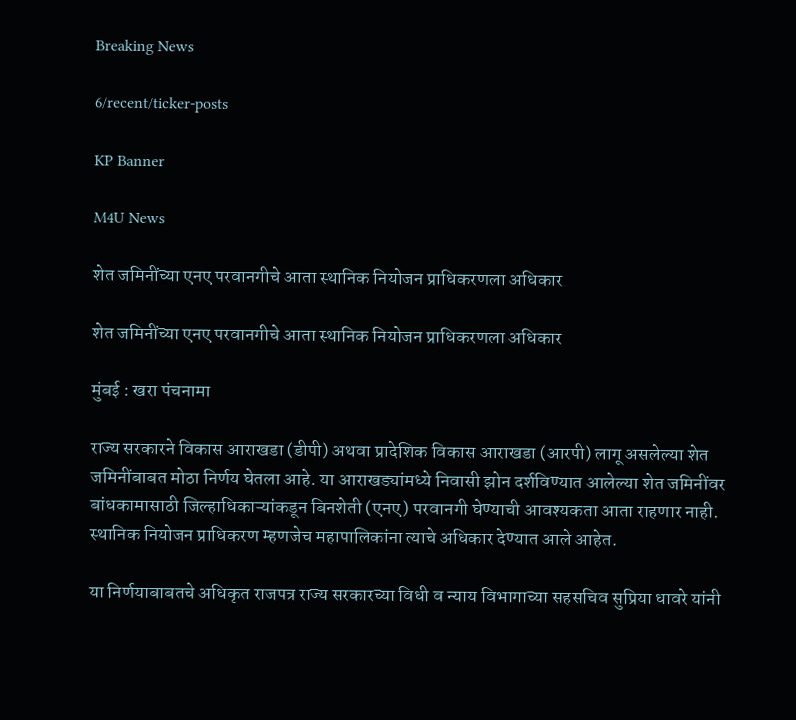Breaking News

6/recent/ticker-posts

KP Banner

M4U News

शेत जमिनींच्या एनए परवानगीचे आता स्थानिक नियोजन प्राधिकरणला अधिकार

शेत जमिनींच्या एनए परवानगीचे आता स्थानिक नियोजन प्राधिकरणला अधिकार

मुंबई : खरा पंचनामा

राज्य सरकारने विकास आराखडा (डीपी) अथवा प्रादेशिक विकास आराखडा (आरपी) लागू असलेल्या शेत जमिनींबाबत मोठा निर्णय घेतला आहे. या आराखड्यांमध्ये निवासी झोन दर्शविण्यात आलेल्या शेत जमिनींवर बांधकामासाठी जिल्हाधिकाऱ्यांकडून बिनशेती (एनए) परवानगी घेण्याची आवश्यकता आता राहणार नाही. स्थानिक नियोजन प्राधिकरण म्हणजेच महापालिकांना त्याचे अधिकार देण्यात आले आहेत.

या निर्णयाबाबतचे अधिकृत राजपत्र राज्य सरकारच्या विधी व न्याय विभागाच्या सहसचिव सुप्रिया धावरे यांनी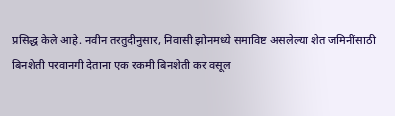प्रसिद्ध केले आहे. नवीन तरतुदीनुसार, निवासी झोनमध्ये समाविष्ट असलेल्या शेत जमिनींसाठी बिनशेती परवानगी देताना एक रकमी बिनशेती कर वसूल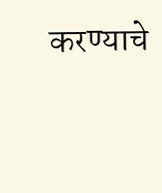करण्याचे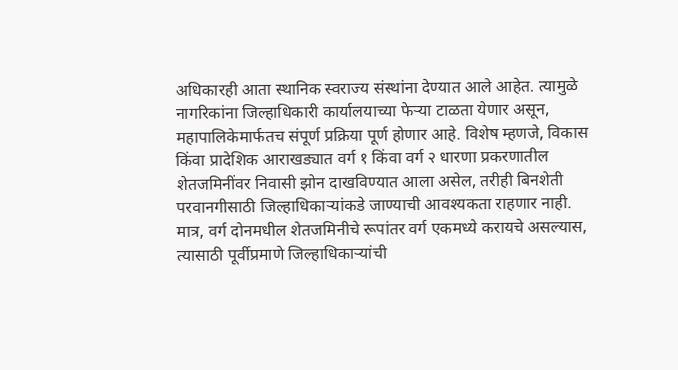अधिकारही आता स्थानिक स्वराज्य संस्थांना देण्यात आले आहेत. त्यामुळे नागरिकांना जिल्हाधिकारी कार्यालयाच्या फेऱ्या टाळता येणार असून, महापालिकेमार्फतच संपूर्ण प्रक्रिया पूर्ण होणार आहे. विशेष म्हणजे, विकास किंवा प्रादेशिक आराखड्यात वर्ग १ किंवा वर्ग २ धारणा प्रकरणातील शेतजमिनींवर निवासी झोन दाखविण्यात आला असेल, तरीही बिनशेती परवानगीसाठी जिल्हाधिकाऱ्यांकडे जाण्याची आवश्यकता राहणार नाही. मात्र, वर्ग दोनमधील शेतजमिनीचे रूपांतर वर्ग एकमध्ये करायचे असल्यास, त्यासाठी पूर्वीप्रमाणे जिल्हाधिकाऱ्यांची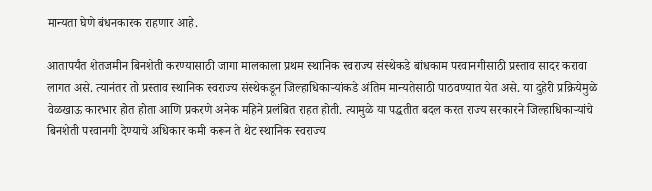मान्यता घेणे बंधनकारक राहणार आहे.

आतापर्यंत शेतजमीन बिनशेती करण्यासाठी जागा मालकाला प्रथम स्थानिक स्वराज्य संस्थेकडे बांधकाम परवानगीसाठी प्रस्ताव सादर करावा लागत असे. त्यानंतर तो प्रस्ताव स्थानिक स्वराज्य संस्थेकडून जिल्हाधिकाऱ्यांकडे अंतिम मान्यतेसाठी पाठवण्यात येत असे. या दुहेरी प्रक्रियेमुळे वेळखाऊ कारभार होत होता आणि प्रकरणे अनेक महिने प्रलंबित राहत होती. त्यामुळे या पद्धतीत बदल करत राज्य सरकारने जिल्हाधिकाऱ्यांचे बिनशेती परवानगी देण्याचे अधिकार कमी करून ते थेट स्थानिक स्वराज्य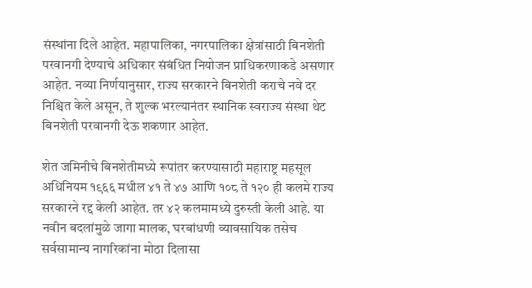संस्थांना दिले आहेत. महापालिका, नगरपालिका क्षेत्रांसाठी बिनशेती परवानगी देण्याचे अधिकार संबंधित नियोजन प्राधिकरणाकडे असणार आहेत. नव्या निर्णयानुसार, राज्य सरकारने बिनशेती कराचे नवे दर निश्चित केले असून, ते शुल्क भरल्यानंतर स्थानिक स्वराज्य संस्था थेट बिनशेती परवानगी देऊ शकणार आहेत.

शेत जमिनीचे बिनशेतीमध्ये रूपांतर करण्यासाठी महाराष्ट्र महसूल अधिनियम १९६६ मधील ४१ ते ४७ आणि १०८ ते १२० ही कलमे राज्य सरकारने रद्द केली आहेत. तर ४२ कलमामध्ये दुरुस्ती केली आहे. या नवीन बदलांमुळे जागा मालक, घरबांधणी व्यावसायिक तसेच सर्वसामान्य नागरिकांना मोठा दिलासा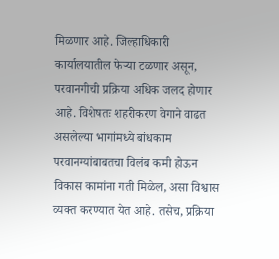मिळणार आहे. जिल्हाधिकारी कार्यालयातील फेऱ्या टळणार असून, परवानगीची प्रक्रिया अधिक जलद होणार आहे. विशेषतः शहरीकरण वेगाने वाढत असलेल्या भागांमध्ये बांधकाम परवानग्यांबाबतचा विलंब कमी होऊन विकास कामांना गती मिळेल, असा विश्वास व्यक्त करण्यात येत आहे. तसेच, प्रक्रिया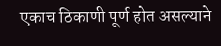एकाच ठिकाणी पूर्ण होत असल्याने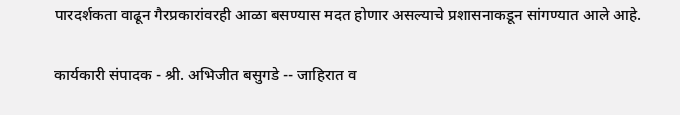पारदर्शकता वाढून गैरप्रकारांवरही आळा बसण्यास मदत होणार असल्याचे प्रशासनाकडून सांगण्यात आले आहे.

कार्यकारी संपादक - श्री. अभिजीत बसुगडे -- जाहिरात व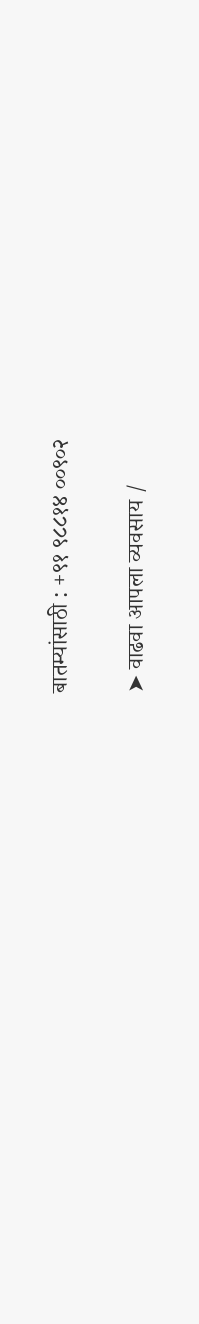बातम्यांसाठी : +९१ ९८८१४ ००९०२

➤ वाढवा आपला व्यवसाय /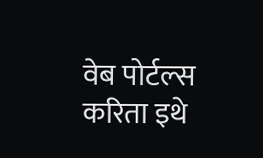वेब पोर्टल्स करिता इथे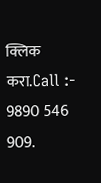क्लिक करा.Call :- 9890 546 909.